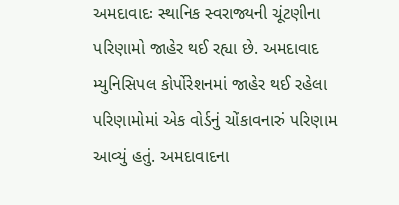અમદાવાદઃ સ્થાનિક સ્વરાજ્યની ચૂંટણીના પરિણામો જાહેર થઈ રહ્યા છે. અમદાવાદ મ્યુનિસિપલ કોર્પોરેશનમાં જાહેર થઈ રહેલા પરિણામોમાં એક વોર્ડનું ચોંકાવનારું પરિણામ આવ્યું હતું. અમદાવાદના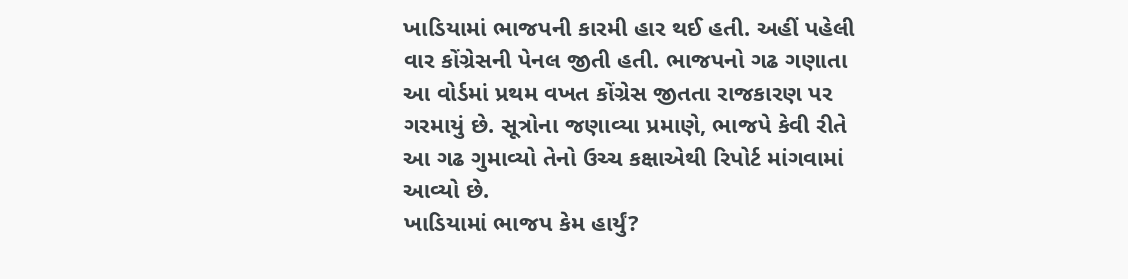ખાડિયામાં ભાજપની કારમી હાર થઈ હતી. અહીં પહેલી વાર કોંગ્રેસની પેનલ જીતી હતી. ભાજપનો ગઢ ગણાતા આ વોર્ડમાં પ્રથમ વખત કોંગ્રેસ જીતતા રાજકારણ પર ગરમાયું છે. સૂત્રોના જણાવ્યા પ્રમાણે, ભાજપે કેવી રીતે આ ગઢ ગુમાવ્યો તેનો ઉચ્ચ કક્ષાએથી રિપોર્ટ માંગવામાં આવ્યો છે.
ખાડિયામાં ભાજપ કેમ હાર્યું?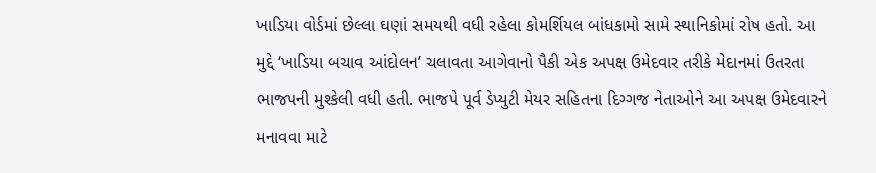ખાડિયા વોર્ડમાં છેલ્લા ઘણાં સમયથી વધી રહેલા કોમર્શિયલ બાંધકામો સામે સ્થાનિકોમાં રોષ હતો. આ મુદ્દે ‘ખાડિયા બચાવ આંદોલન’ ચલાવતા આગેવાનો પૈકી એક અપક્ષ ઉમેદવાર તરીકે મેદાનમાં ઉતરતા ભાજપની મુશ્કેલી વધી હતી. ભાજપે પૂર્વ ડેપ્યુટી મેયર સહિતના દિગ્ગજ નેતાઓને આ અપક્ષ ઉમેદવારને મનાવવા માટે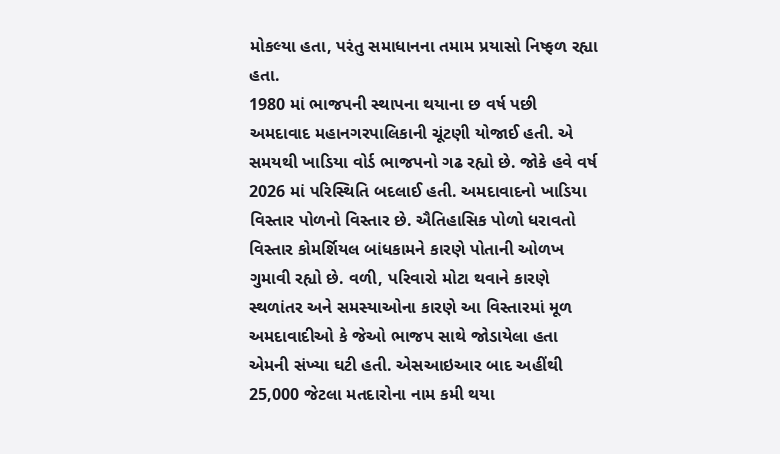મોકલ્યા હતા, પરંતુ સમાધાનના તમામ પ્રયાસો નિષ્ફળ રહ્યા હતા.
1980 માં ભાજપની સ્થાપના થયાના છ વર્ષ પછી અમદાવાદ મહાનગરપાલિકાની ચૂંટણી યોજાઈ હતી. એ સમયથી ખાડિયા વોર્ડ ભાજપનો ગઢ રહ્યો છે. જોકે હવે વર્ષ 2026 માં પરિસ્થિતિ બદલાઈ હતી. અમદાવાદનો ખાડિયા વિસ્તાર પોળનો વિસ્તાર છે. ઐતિહાસિક પોળો ધરાવતો વિસ્તાર કોમર્શિયલ બાંધકામને કારણે પોતાની ઓળખ ગુમાવી રહ્યો છે. વળી, પરિવારો મોટા થવાને કારણે સ્થળાંતર અને સમસ્યાઓના કારણે આ વિસ્તારમાં મૂળ અમદાવાદીઓ કે જેઓ ભાજપ સાથે જોડાયેલા હતા એમની સંખ્યા ઘટી હતી. એસઆઇઆર બાદ અહીંથી 25,000 જેટલા મતદારોના નામ કમી થયા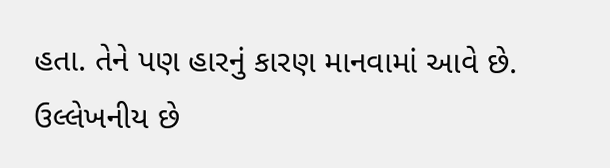હતા. તેને પણ હારનું કારણ માનવામાં આવે છે.
ઉલ્લેખનીય છે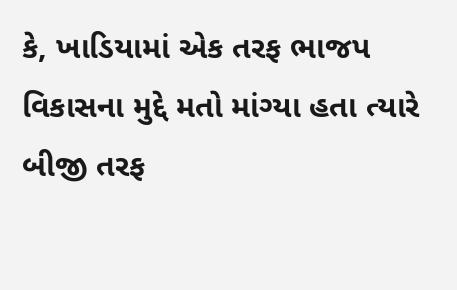કે, ખાડિયામાં એક તરફ ભાજપ વિકાસના મુદ્દે મતો માંગ્યા હતા ત્યારે બીજી તરફ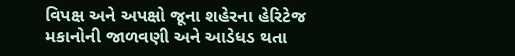વિપક્ષ અને અપક્ષો જૂના શહેરના હેરિટેજ મકાનોની જાળવણી અને આડેધડ થતા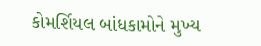કોમર્શિયલ બાંધકામોને મુખ્ય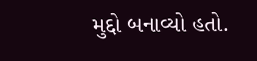મુદ્દો બનાવ્યો હતો.